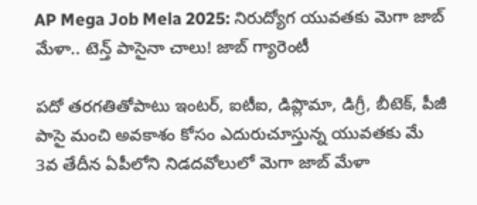AP Mega Job Mela 2025: నిరుద్యోగ యువతకు మెగా జాబ్‌ మేళా.. టెన్త్‌ పాసైనా చాలు! జాబ్‌ గ్యారెంటీ

పదో తరగతితోపాటు ఇంటర్, ఐటీఐ, డిప్లొమా, డిగ్రీ, బీటెక్, పీజీ పాసై మంచి అవకాశం కోసం ఎదురుచూస్తున్న యువతకు మే 3వ తేదీన ఏపీలోని నిడదవోలులో మెగా జాబ్ మేళా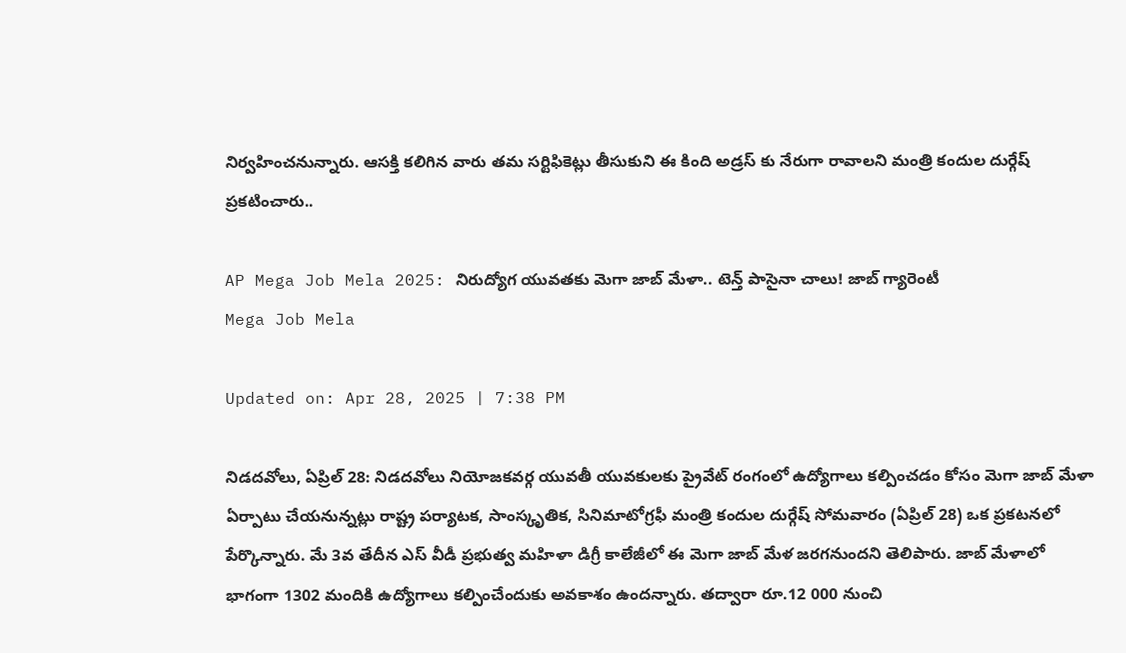నిర్వహించనున్నారు. ఆసక్తి కలిగిన వారు తమ సర్టిఫికెట్లు తీసుకుని ఈ కింది అడ్రస్ కు నేరుగా రావాలని మంత్రి కందుల దుర్గేష్ ప్రకటించారు..

AP Mega Job Mela 2025: నిరుద్యోగ యువతకు మెగా జాబ్‌ మేళా.. టెన్త్‌ పాసైనా చాలు! జాబ్‌ గ్యారెంటీ
Mega Job Mela

Updated on: Apr 28, 2025 | 7:38 PM

నిడదవోలు, ఏప్రిల్ 28: నిడదవోలు నియోజకవర్గ యువతీ యువకులకు ప్రైవేట్ రంగంలో ఉద్యోగాలు కల్పించడం కోసం మెగా జాబ్ మేళా ఏర్పాటు చేయనున్నట్లు రాష్ట్ర పర్యాటక, సాంస్కృతిక, సినిమాటోగ్రఫీ మంత్రి కందుల దుర్గేష్ సోమవారం (ఏప్రిల్‌ 28) ఒక ప్రకటనలో పేర్కొన్నారు. మే 3వ తేదీన ఎస్ వీడీ ప్రభుత్వ మహిళా డిగ్రీ కాలేజీలో ఈ మెగా జాబ్‌ మేళ జరగనుందని తెలిపారు. జాబ్ మేళాలో భాగంగా 1302 మందికి ఉద్యోగాలు కల్పించేందుకు అవకాశం ఉందన్నారు. తద్వారా రూ.12 000 నుంచి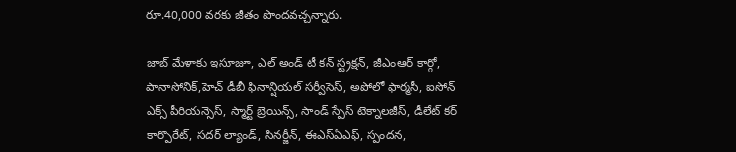రూ.40,000 వరకు జీతం పొందవచ్చన్నారు.

జాబ్ మేళాకు ఇసూజూ, ఎల్ అండ్ టీ కన్ స్ట్రక్షన్, జీఎంఆర్ కార్గో, పానాసోనిక్,హెచ్ డీబీ ఫినాన్షియల్ సర్వీసెస్, అపోలో ఫార్మసీ, ఐసోన్ ఎక్స్ పీరియన్సెస్, స్మార్ట్ బ్రెయిన్స్, సాండ్ స్పేస్ టెక్నాలజీస్, డీలేట్ కర్ కార్పొరేట్, సదర్ ల్యాండ్, సినర్జీన్, ఈఎస్ఏఎఫ్, స్పందన,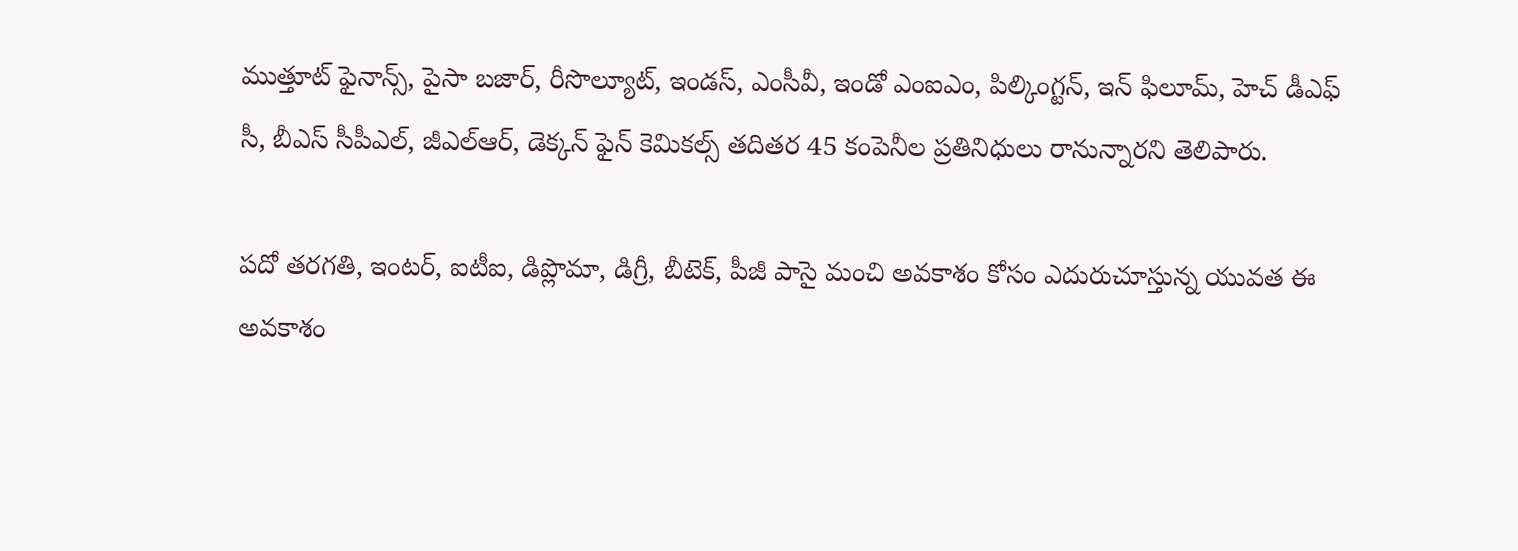ముత్తూట్ ఫైనాన్స్, పైసా బజార్, రీసొల్యూట్, ఇండస్, ఎంసీవీ, ఇండో ఎంఐఎం, పిల్కింగ్టన్, ఇన్ ఫిలూమ్, హెచ్ డీఎఫ్ సీ, బీఎస్ సీపీఎల్, జీఎల్ఆర్, డెక్కన్ ఫైన్ కెమికల్స్ తదితర 45 కంపెనీల ప్రతినిధులు రానున్నారని తెలిపారు.

పదో తరగతి, ఇంటర్, ఐటీఐ, డిప్లొమా, డిగ్రీ, బీటెక్, పీజీ పాసై మంచి అవకాశం కోసం ఎదురుచూస్తున్న యువత ఈ అవకాశం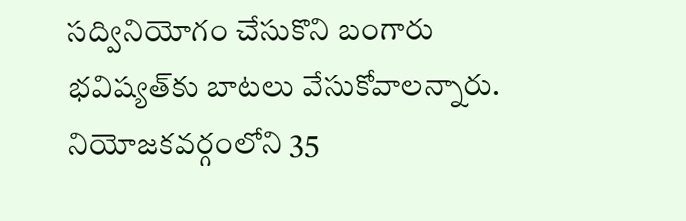సద్వినియోగం చేసుకొని బంగారు భవిష్యత్‌కు బాటలు వేసుకోవాలన్నారు. నియోజకవర్గంలోని 35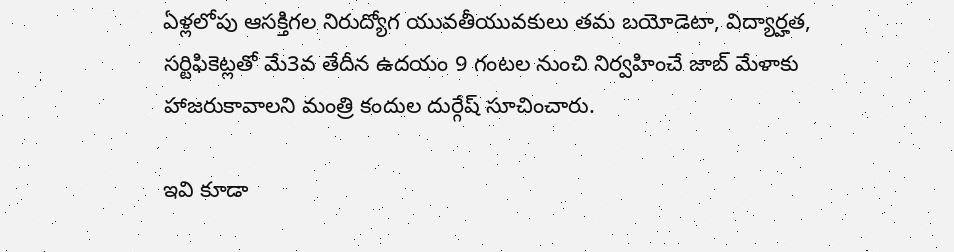ఏళ్లలోపు ఆసక్తిగల నిరుద్యోగ యువతీయువకులు తమ బయోడెటా, విద్యార్హత, సర్టిఫికెట్లతో మే3వ తేదీన ఉదయం 9 గంటల నుంచి నిర్వహించే జాబ్ మేళాకు హాజరుకావాలని మంత్రి కందుల దుర్గేష్ సూచించారు.

ఇవి కూడా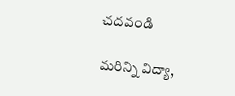చదవండి

మరిన్ని విద్యా,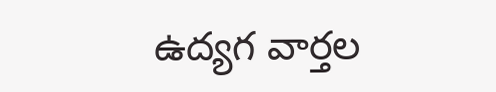ఉద్యగ వార్తల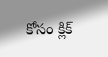కోసం క్లిక్‌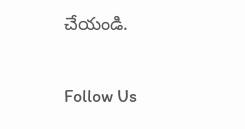చేయండి.

Follow Us